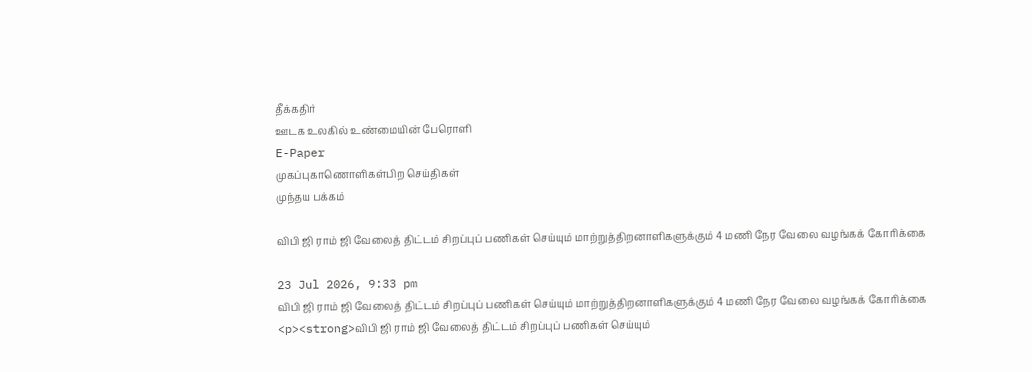தீக்கதிர்
ஊடக உலகில் உண்மையின் பேரொளி
E-Paper
முகப்புகாணொளிகள்பிற செய்திகள்
முந்தய பக்கம்

விபி ஜி ராம் ஜி வேலைத் திட்டம் சிறப்புப் பணிகள் செய்யும் மாற்றுத்திறனாளிகளுக்கும் 4 மணி நேர வேலை வழங்கக் கோரிக்கை

23 Jul 2026, 9:33 pm
விபி ஜி ராம் ஜி வேலைத் திட்டம் சிறப்புப் பணிகள் செய்யும் மாற்றுத்திறனாளிகளுக்கும் 4 மணி நேர வேலை வழங்கக் கோரிக்கை
<p><strong>விபி ஜி ராம் ஜி வேலைத் திட்டம் சிறப்புப் பணிகள் செய்யும்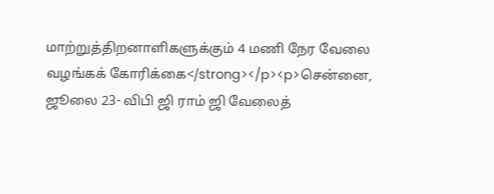மாற்றுத்திறனாளிகளுக்கும் 4 மணி நேர வேலை வழங்கக் கோரிக்கை</strong></p><p>சென்னை, ஜூலை 23- விபி ஜி ராம் ஜி வேலைத்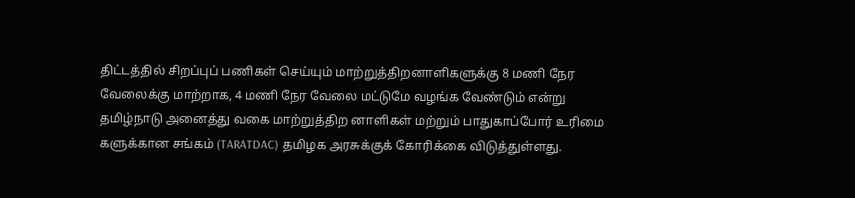திட்டத்தில் சிறப்புப் பணிகள் செய்யும் மாற்றுத்திறனாளிகளுக்கு 8 மணி நேர வேலைக்கு மாற்றாக, 4 மணி நேர வேலை மட்டுமே வழங்க வேண்டும் என்று தமிழ்நாடு அனைத்து வகை மாற்றுத்திற னாளிகள் மற்றும் பாதுகாப்போர் உரிமை களுக்கான சங்கம் (TARATDAC) தமிழக அரசுக்குக் கோரிக்கை விடுத்துள்ளது.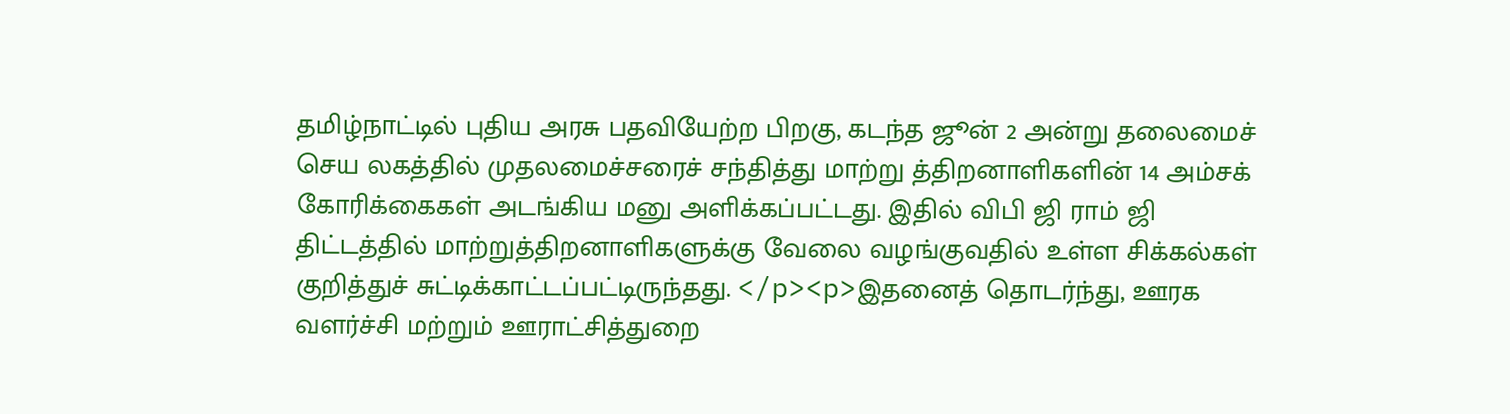தமிழ்நாட்டில் புதிய அரசு பதவியேற்ற பிறகு, கடந்த ஜூன் 2 அன்று தலைமைச் செய லகத்தில் முதலமைச்சரைச் சந்தித்து மாற்று த்திறனாளிகளின் 14 அம்சக் கோரிக்கைகள் அடங்கிய மனு அளிக்கப்பட்டது. இதில் விபி ஜி ராம் ஜி திட்டத்தில் மாற்றுத்திறனாளிகளுக்கு வேலை வழங்குவதில் உள்ள சிக்கல்கள் குறித்துச் சுட்டிக்காட்டப்பட்டிருந்தது. </p><p>இதனைத் தொடர்ந்து, ஊரக வளர்ச்சி மற்றும் ஊராட்சித்துறை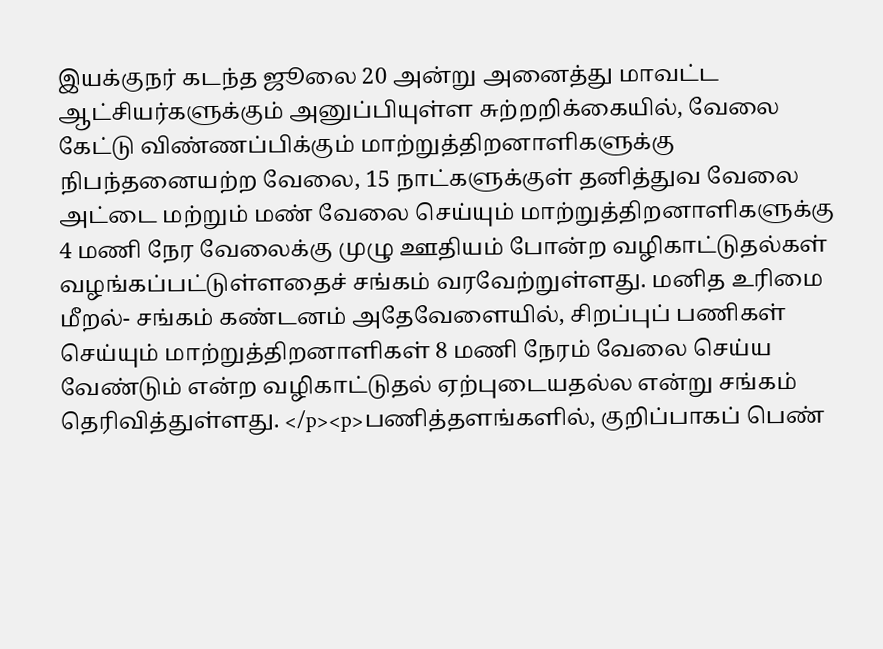இயக்குநர் கடந்த ஜூலை 20 அன்று அனைத்து மாவட்ட ஆட்சியர்களுக்கும் அனுப்பியுள்ள சுற்றறிக்கையில், வேலை கேட்டு விண்ணப்பிக்கும் மாற்றுத்திறனாளிகளுக்கு நிபந்தனையற்ற வேலை, 15 நாட்களுக்குள் தனித்துவ வேலை அட்டை மற்றும் மண் வேலை செய்யும் மாற்றுத்திறனாளிகளுக்கு 4 மணி நேர வேலைக்கு முழு ஊதியம் போன்ற வழிகாட்டுதல்கள் வழங்கப்பட்டுள்ளதைச் சங்கம் வரவேற்றுள்ளது. மனித உரிமை மீறல்- சங்கம் கண்டனம் அதேவேளையில், சிறப்புப் பணிகள் செய்யும் மாற்றுத்திறனாளிகள் 8 மணி நேரம் வேலை செய்ய வேண்டும் என்ற வழிகாட்டுதல் ஏற்புடையதல்ல என்று சங்கம் தெரிவித்துள்ளது. </p><p>பணித்தளங்களில், குறிப்பாகப் பெண்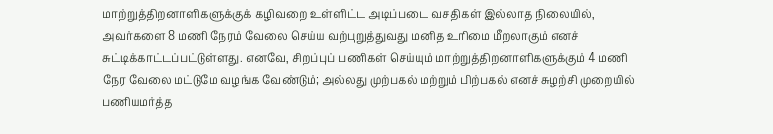மாற்றுத்திறனாளிகளுக்குக் கழிவறை உள்ளிட்ட அடிப்படை வசதிகள் இல்லாத நிலையில், அவர்களை 8 மணி நேரம் வேலை செய்ய வற்புறுத்துவது மனித உரிமை மீறலாகும் எனச் சுட்டிக்காட்டப்பட்டுள்ளது. எனவே, சிறப்புப் பணிகள் செய்யும் மாற்றுத்திறனாளிகளுக்கும் 4 மணி நேர வேலை மட்டுமே வழங்க வேண்டும்; அல்லது முற்பகல் மற்றும் பிற்பகல் எனச் சுழற்சி முறையில் பணியமர்த்த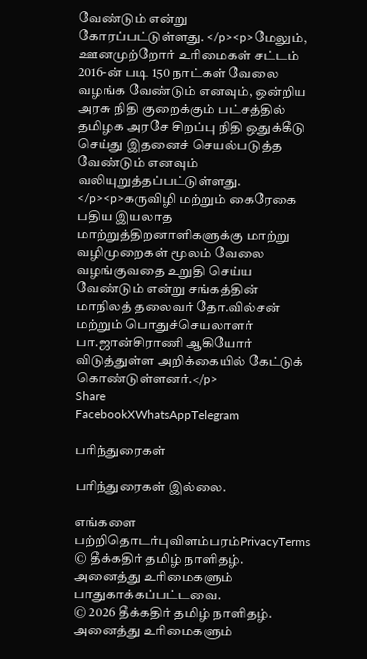வேண்டும் என்று கோரப்பட்டுள்ளது. </p><p>மேலும், ஊனமுற்றோர் உரிமைகள் சட்டம் 2016-ன் படி 150 நாட்கள் வேலை வழங்க வேண்டும் எனவும், ஒன்றிய அரசு நிதி குறைக்கும் பட்சத்தில் தமிழக அரசே சிறப்பு நிதி ஒதுக்கீடு செய்து இதனைச் செயல்படுத்த வேண்டும் எனவும் வலியுறுத்தப்பட்டுள்ளது. </p><p>கருவிழி மற்றும் கைரேகை பதிய இயலாத மாற்றுத்திறனாளிகளுக்கு மாற்று வழிமுறைகள் மூலம் வேலை வழங்குவதை உறுதி செய்ய வேண்டும் என்று சங்கத்தின் மாநிலத் தலைவர் தோ.வில்சன் மற்றும் பொதுச்செயலாளர் பா.ஜான்சிராணி ஆகியோர் விடுத்துள்ள அறிக்கையில் கேட்டுக் கொண்டுள்ளனர்.</p>
Share
FacebookXWhatsAppTelegram

பரிந்துரைகள்

பரிந்துரைகள் இல்லை.

எங்களை பற்றிதொடர்புவிளம்பரம்PrivacyTerms
© தீக்கதிர் தமிழ் நாளிதழ். அனைத்து உரிமைகளும் பாதுகாக்கப்பட்டவை.
© 2026 தீக்கதிர் தமிழ் நாளிதழ். அனைத்து உரிமைகளும்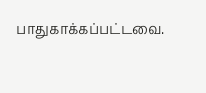பாதுகாக்கப்பட்டவை.